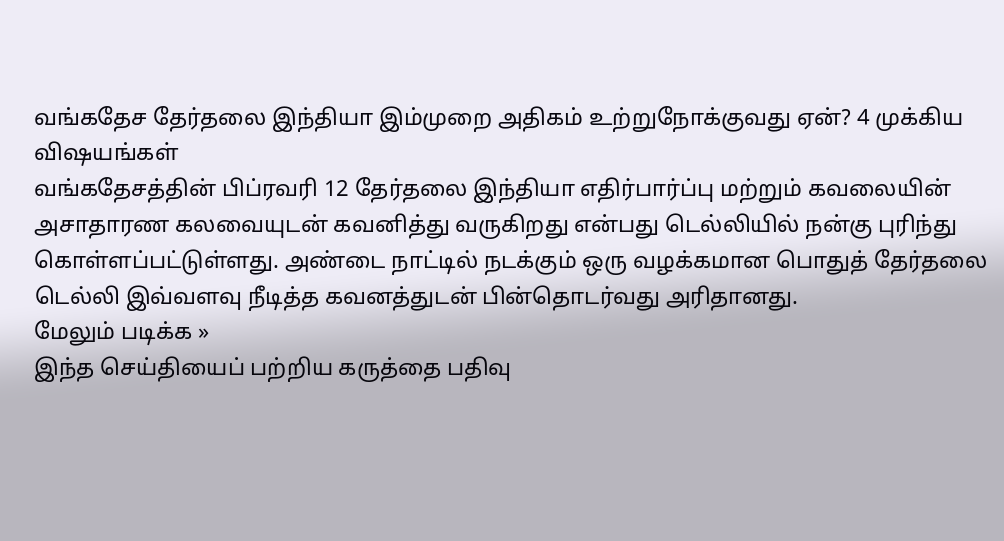வங்கதேச தேர்தலை இந்தியா இம்முறை அதிகம் உற்றுநோக்குவது ஏன்? 4 முக்கிய விஷயங்கள்
வங்கதேசத்தின் பிப்ரவரி 12 தேர்தலை இந்தியா எதிர்பார்ப்பு மற்றும் கவலையின் அசாதாரண கலவையுடன் கவனித்து வருகிறது என்பது டெல்லியில் நன்கு புரிந்து கொள்ளப்பட்டுள்ளது. அண்டை நாட்டில் நடக்கும் ஒரு வழக்கமான பொதுத் தேர்தலை டெல்லி இவ்வளவு நீடித்த கவனத்துடன் பின்தொடர்வது அரிதானது.
மேலும் படிக்க »
இந்த செய்தியைப் பற்றிய கருத்தை பதிவு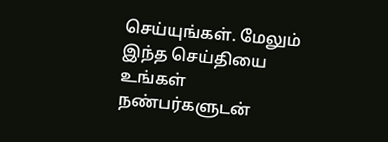செய்யுங்கள். மேலும் இந்த செய்தியை உங்கள் நண்பர்களுடன்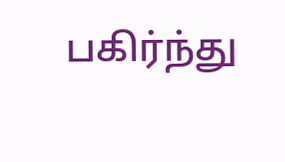பகிர்ந்து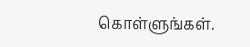கொள்ளுங்கள்.